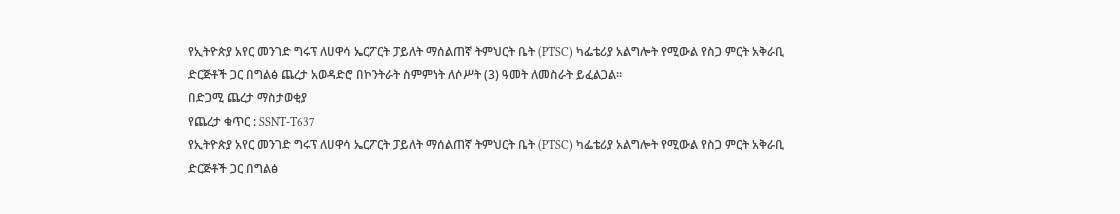የኢትዮጵያ አየር መንገድ ግሩፕ ለሀዋሳ ኤርፖርት ፓይለት ማሰልጠኛ ትምህርት ቤት (PTSC) ካፌቴሪያ አልግሎት የሚውል የስጋ ምርት አቅራቢ ድርጅቶች ጋር በግልፅ ጨረታ አወዳድሮ በኮንትራት ስምምነት ለሶሥት (3) ዓመት ለመስራት ይፈልጋል፡፡
በድጋሚ ጨረታ ማስታወቂያ
የጨረታ ቁጥር : SSNT-T637
የኢትዮጵያ አየር መንገድ ግሩፕ ለሀዋሳ ኤርፖርት ፓይለት ማሰልጠኛ ትምህርት ቤት (PTSC) ካፌቴሪያ አልግሎት የሚውል የስጋ ምርት አቅራቢ ድርጅቶች ጋር በግልፅ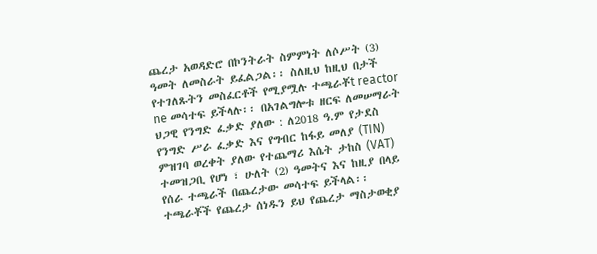ጨረታ አወዳድሮ በኮንትራት ስምምነት ለሶሥት (3) ዓመት ለመስራት ይፈልጋል፡፡ ስለዚህ ከዚህ በታች የተገለጹትን መስፈርቶች የሚያሟሉ ተጫራቾt reactor ne መሳተፍ ይችላሉ፡፡ በአገልግሎቱ ዘርፍ ለመሠማራት ህጋዊ የንግድ ፈቃድ ያለው : ለ2018 ዓ.ም የታደስ የንግድ ሥራ ፈቃድ እና የግብር ከፋይ መለያ (TIN) ምዝገባ ወረቀት ያለው የተጨማሪ እሴት ታከስ (VAT) ተመዝጋቢ የሆነ ፣ ሁለት (2) ዓመትና እና ከዚያ በላይ የሰራ ተጫራች በጨረታው መሳተፍ ይችላል፡፡
ተጫራቾች የጨረታ ሰነዱን ይህ የጨረታ ማስታወቂያ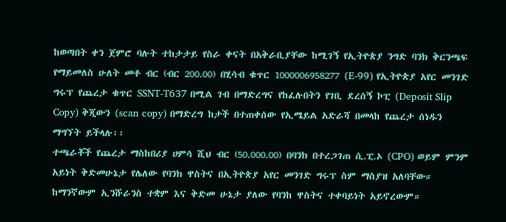ከወጣበት ቀን ጀምሮ ባሉት ተከታታይ የስራ ቀናት በአቅራቢያቸው ከሚገኝ የኢትዮጵያ ንግድ ባንክ ቅርንጫፍ የማይመለስ ሁለት መቶ ብር (ብር 200.00) በሂሳብ ቁጥር 1000006958277 (E-99) የኢትዮጵያ አየር መንገድ ግሩፕ የጨረታ ቁጥር SSNT-T637 በሚል ገብ በማድረግና የከፈሉበትን የገቢ ደረሰኝ ኮፒ (Deposit Slip Copy) ቅጂውን (scan copy) በማድረግ ከታች በተጠቀሰው የኢሜይል አድራሻ በመላከ የጨረታ ሰነዱን ማግኘት ይችላሉ፡፡
ተጫራቾች የጨረታ ማስከበሪያ ሀምሳ ሺህ ብር (50.000.00) በባንክ በተረጋገጠ ሲ.ፒ.ኦ (CPO) ወይም ምንም አይነት ቅድመሁኔታ የሌለው የባንክ ዋስትና በኢትዮጵያ አየር መንገድ ግሩፕ ስም ማስያዝ አለባቸው። ከማንኛውም ኢንሹራንስ ተቋም እና ቅድመ ሁኔታ ያለው የባንከ ዋስትና ተቀባይነት አይኖረውም።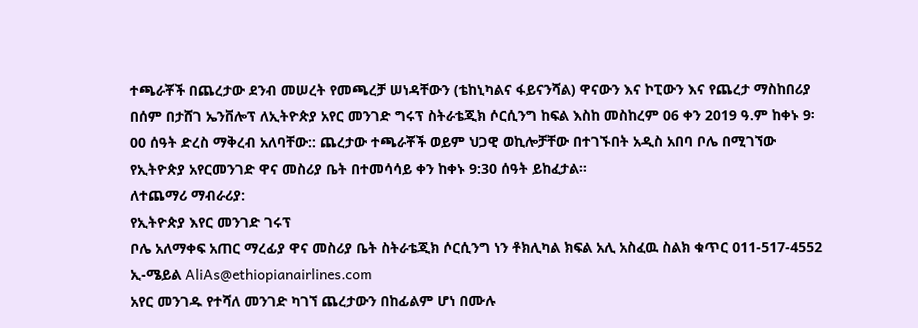ተጫራቾች በጨረታው ደንብ መሠረት የመጫረቻ ሠነዳቸውን (ቴከኒካልና ፋይናንሻል) ዋናውን እና ኮፒውን እና የጨረታ ማስከበሪያ በሰም በታሸገ ኤንቨሎፕ ለኢትዮጵያ አየር መንገድ ግሩፕ ስትራቴጂክ ሶርሲንግ ከፍል እስከ መስከረም 06 ቀን 2019 ዓ.ም ከቀኑ 9፡00 ሰዓት ድረስ ማቅረብ አለባቸው:: ጨረታው ተጫራቾች ወይም ህጋዊ ወኪሎቻቸው በተገኙበት አዲስ አበባ ቦሌ በሚገኘው የኢትዮጵያ አየርመንገድ ዋና መስሪያ ቤት በተመሳሳይ ቀን ከቀኑ 9:30 ሰዓት ይከፈታል፡፡
ለተጨማሪ ማብራሪያ:
የኢትዮጵያ እየር መንገድ ገሩፕ
ቦሌ አለማቀፍ አጠር ማረፊያ ዋና መስሪያ ቤት ስትራቴጂክ ሶርሲንግ ነን ቶክሊካል ክፍል አሊ አስፈዉ ስልክ ቁጥር 011-517-4552
ኢ-ሜይል AliAs@ethiopianairlines.com
አየር መንገዱ የተሻለ መንገድ ካገኘ ጨረታውን በከፊልም ሆነ በሙሉ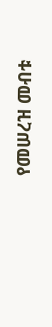የመሠረዝ መብቱ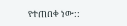የተጠበቀ ነው::